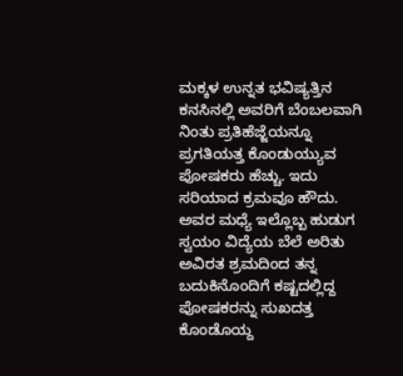ಮಕ್ಕಳ ಉನ್ನತ ಭವಿಷ್ಯತ್ತಿನ ಕನಸಿನಲ್ಲಿ ಅವರಿಗೆ ಬೆಂಬಲವಾಗಿ ನಿಂತು ಪ್ರತಿಹೆಜ್ಜೆಯನ್ನೂ ಪ್ರಗತಿಯತ್ತ ಕೊಂಡುಯ್ಯುವ ಪೋಷಕರು ಹೆಚ್ಚು. ಇದು ಸರಿಯಾದ ಕ್ರಮವೂ ಹೌದು. ಅವರ ಮಧ್ಯೆ ಇಲ್ಲೊಬ್ಬ ಹುಡುಗ ಸ್ವಯಂ ವಿದ್ಯೆಯ ಬೆಲೆ ಅರಿತು ಅವಿರತ ಶ್ರಮದಿಂದ ತನ್ನ ಬದುಕಿನೊಂದಿಗೆ ಕಷ್ಟದಲ್ಲಿದ್ದ ಪೋಷಕರನ್ನು ಸುಖದತ್ತ ಕೊಂಡೊಯ್ದ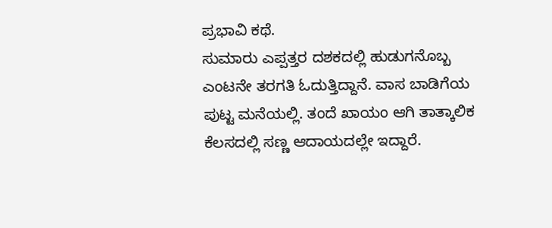ಪ್ರಭಾವಿ ಕಥೆ.
ಸುಮಾರು ಎಪ್ಪತ್ತರ ದಶಕದಲ್ಲಿ ಹುಡುಗನೊಬ್ಬ ಎಂಟನೇ ತರಗತಿ ಓದುತ್ತಿದ್ದಾನೆ. ವಾಸ ಬಾಡಿಗೆಯ ಪುಟ್ಟ ಮನೆಯಲ್ಲಿ. ತಂದೆ ಖಾಯಂ ಆಗಿ ತಾತ್ಕಾಲಿಕ ಕೆಲಸದಲ್ಲಿ ಸಣ್ಣ ಆದಾಯದಲ್ಲೇ ಇದ್ದಾರೆ.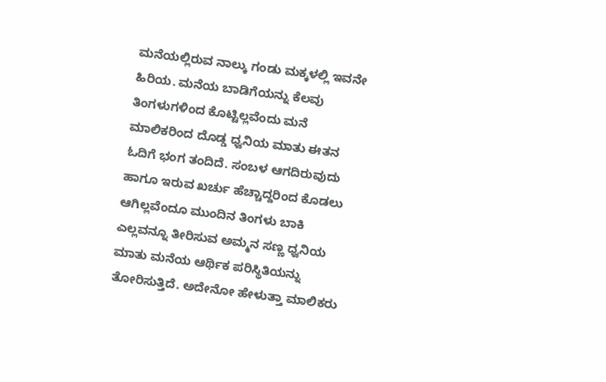ಮನೆಯಲ್ಲಿರುವ ನಾಲ್ಕು ಗಂಡು ಮಕ್ಕಳಲ್ಲಿ ಇವನೇ ಹಿರಿಯ. ಮನೆಯ ಬಾಡಿಗೆಯನ್ನು ಕೆಲವು ತಿಂಗಳುಗಳಿಂದ ಕೊಟ್ಟಿಲ್ಲವೆಂದು ಮನೆ ಮಾಲಿಕರಿಂದ ದೊಡ್ಡ ಧ್ವನಿಯ ಮಾತು ಈತನ ಓದಿಗೆ ಭಂಗ ತಂದಿದೆ. ಸಂಬಳ ಆಗದಿರುವುದು ಹಾಗೂ ಇರುವ ಖರ್ಚು ಹೆಚ್ಚಾದ್ದರಿಂದ ಕೊಡಲು ಆಗಿಲ್ಲವೆಂದೂ ಮುಂದಿನ ತಿಂಗಳು ಬಾಕಿ ಎಲ್ಲವನ್ನೂ ತೀರಿಸುವ ಅಮ್ಮನ ಸಣ್ಣ ಧ್ವನಿಯ ಮಾತು ಮನೆಯ ಆರ್ಥಿಕ ಪರಿಸ್ಥಿತಿಯನ್ನು ತೋರಿಸುತ್ತಿದೆ. ಅದೇನೋ ಹೇಳುತ್ತಾ ಮಾಲಿಕರು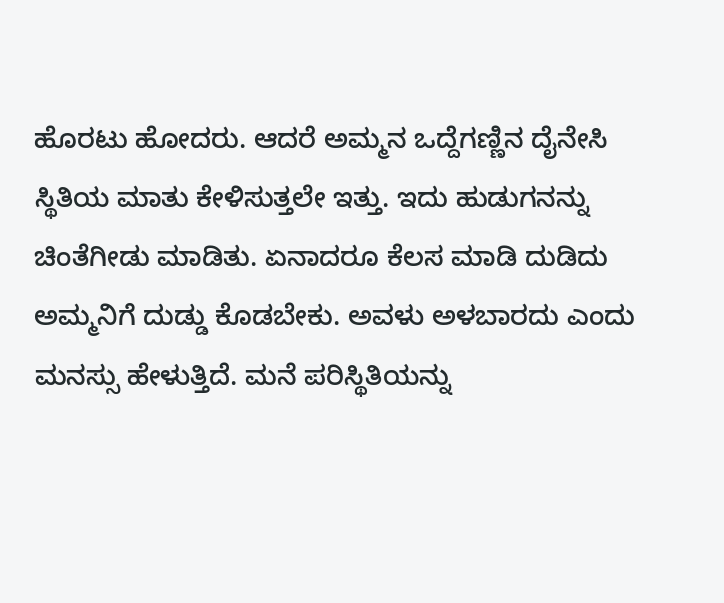ಹೊರಟು ಹೋದರು. ಆದರೆ ಅಮ್ಮನ ಒದ್ದೆಗಣ್ಣಿನ ದೈನೇಸಿ ಸ್ಥಿತಿಯ ಮಾತು ಕೇಳಿಸುತ್ತಲೇ ಇತ್ತು. ಇದು ಹುಡುಗನನ್ನು ಚಿಂತೆಗೀಡು ಮಾಡಿತು. ಏನಾದರೂ ಕೆಲಸ ಮಾಡಿ ದುಡಿದು ಅಮ್ಮನಿಗೆ ದುಡ್ಡು ಕೊಡಬೇಕು. ಅವಳು ಅಳಬಾರದು ಎಂದು ಮನಸ್ಸು ಹೇಳುತ್ತಿದೆ. ಮನೆ ಪರಿಸ್ಥಿತಿಯನ್ನು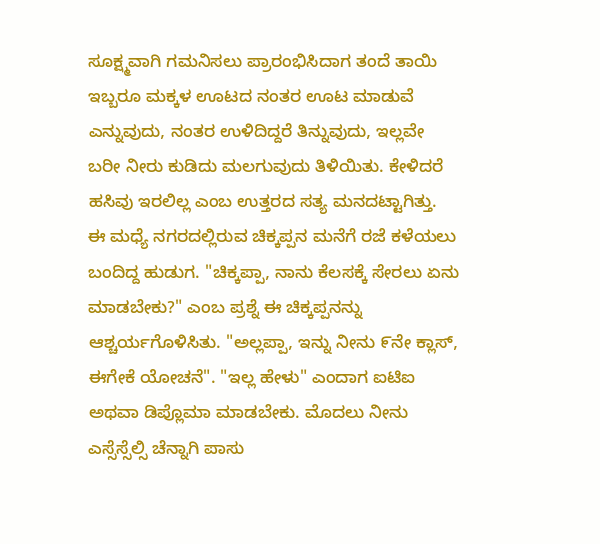ಸೂಕ್ಷ್ಮವಾಗಿ ಗಮನಿಸಲು ಪ್ರಾರಂಭಿಸಿದಾಗ ತಂದೆ ತಾಯಿ ಇಬ್ಬರೂ ಮಕ್ಕಳ ಊಟದ ನಂತರ ಊಟ ಮಾಡುವೆ ಎನ್ನುವುದು, ನಂತರ ಉಳಿದಿದ್ದರೆ ತಿನ್ನುವುದು, ಇಲ್ಲವೇ ಬರೀ ನೀರು ಕುಡಿದು ಮಲಗುವುದು ತಿಳಿಯಿತು. ಕೇಳಿದರೆ ಹಸಿವು ಇರಲಿಲ್ಲ ಎಂಬ ಉತ್ತರದ ಸತ್ಯ ಮನದಟ್ಟಾಗಿತ್ತು.
ಈ ಮಧ್ಯೆ ನಗರದಲ್ಲಿರುವ ಚಿಕ್ಕಪ್ಪನ ಮನೆಗೆ ರಜೆ ಕಳೆಯಲು ಬಂದಿದ್ದ ಹುಡುಗ. "ಚಿಕ್ಕಪ್ಪಾ, ನಾನು ಕೆಲಸಕ್ಕೆ ಸೇರಲು ಏನು ಮಾಡಬೇಕು?" ಎಂಬ ಪ್ರಶ್ನೆ ಈ ಚಿಕ್ಕಪ್ಪನನ್ನು ಆಶ್ಚರ್ಯಗೊಳಿಸಿತು. "ಅಲ್ಲಪ್ಪಾ, ಇನ್ನು ನೀನು ೯ನೇ ಕ್ಲಾಸ್, ಈಗೇಕೆ ಯೋಚನೆ". "ಇಲ್ಲ ಹೇಳು" ಎಂದಾಗ ಐಟಿಐ ಅಥವಾ ಡಿಪ್ಲೊಮಾ ಮಾಡಬೇಕು. ಮೊದಲು ನೀನು ಎಸ್ಸೆಸ್ಸೆಲ್ಸಿ ಚೆನ್ನಾಗಿ ಪಾಸು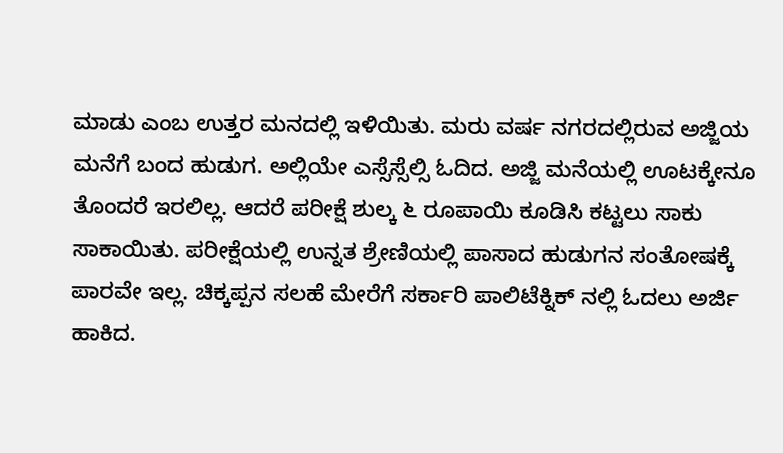ಮಾಡು ಎಂಬ ಉತ್ತರ ಮನದಲ್ಲಿ ಇಳಿಯಿತು. ಮರು ವರ್ಷ ನಗರದಲ್ಲಿರುವ ಅಜ್ಜಿಯ ಮನೆಗೆ ಬಂದ ಹುಡುಗ. ಅಲ್ಲಿಯೇ ಎಸ್ಸೆಸ್ಸೆಲ್ಸಿ ಓದಿದ. ಅಜ್ಜಿ ಮನೆಯಲ್ಲಿ ಊಟಕ್ಕೇನೂ ತೊಂದರೆ ಇರಲಿಲ್ಲ. ಆದರೆ ಪರೀಕ್ಷೆ ಶುಲ್ಕ ೬ ರೂಪಾಯಿ ಕೂಡಿಸಿ ಕಟ್ಟಲು ಸಾಕು ಸಾಕಾಯಿತು. ಪರೀಕ್ಷೆಯಲ್ಲಿ ಉನ್ನತ ಶ್ರೇಣಿಯಲ್ಲಿ ಪಾಸಾದ ಹುಡುಗನ ಸಂತೋಷಕ್ಕೆ ಪಾರವೇ ಇಲ್ಲ. ಚಿಕ್ಕಪ್ಪನ ಸಲಹೆ ಮೇರೆಗೆ ಸರ್ಕಾರಿ ಪಾಲಿಟೆಕ್ನಿಕ್ ನಲ್ಲಿ ಓದಲು ಅರ್ಜಿ ಹಾಕಿದ.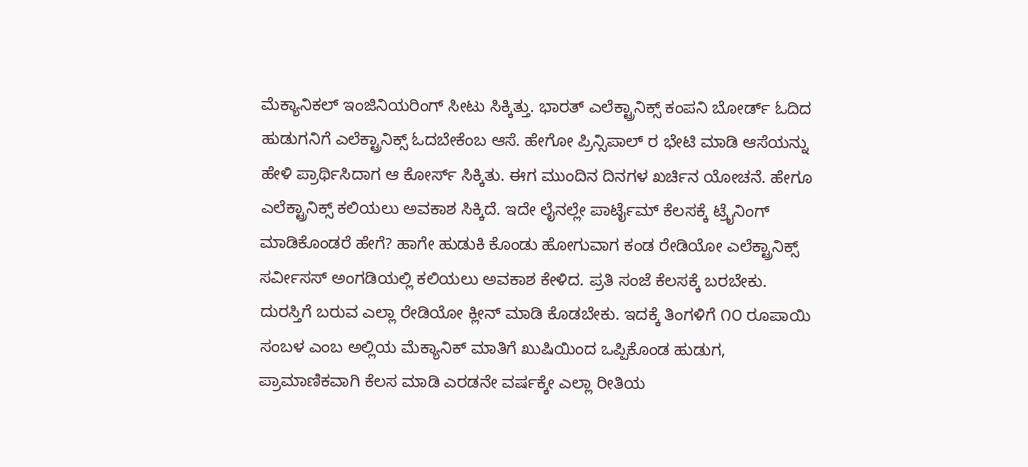ಮೆಕ್ಯಾನಿಕಲ್ ಇಂಜಿನಿಯರಿಂಗ್ ಸೀಟು ಸಿಕ್ಕಿತ್ತು. ಭಾರತ್ ಎಲೆಕ್ಟ್ರಾನಿಕ್ಸ್ ಕಂಪನಿ ಬೋರ್ಡ್ ಓದಿದ ಹುಡುಗನಿಗೆ ಎಲೆಕ್ಟ್ರಾನಿಕ್ಸ್ ಓದಬೇಕೆಂಬ ಆಸೆ. ಹೇಗೋ ಪ್ರಿನ್ಸಿಪಾಲ್ ರ ಭೇಟಿ ಮಾಡಿ ಆಸೆಯನ್ನು ಹೇಳಿ ಪ್ರಾರ್ಥಿಸಿದಾಗ ಆ ಕೋರ್ಸ್ ಸಿಕ್ಕಿತು. ಈಗ ಮುಂದಿನ ದಿನಗಳ ಖರ್ಚಿನ ಯೋಚನೆ. ಹೇಗೂ ಎಲೆಕ್ಟ್ರಾನಿಕ್ಸ್ ಕಲಿಯಲು ಅವಕಾಶ ಸಿಕ್ಕಿದೆ. ಇದೇ ಲೈನಲ್ಲೇ ಪಾರ್ಟೈಮ್ ಕೆಲಸಕ್ಕೆ ಟ್ರೈನಿಂಗ್ ಮಾಡಿಕೊಂಡರೆ ಹೇಗೆ? ಹಾಗೇ ಹುಡುಕಿ ಕೊಂಡು ಹೋಗುವಾಗ ಕಂಡ ರೇಡಿಯೋ ಎಲೆಕ್ಟ್ರಾನಿಕ್ಸ್ ಸರ್ವೀಸಸ್ ಅಂಗಡಿಯಲ್ಲಿ ಕಲಿಯಲು ಅವಕಾಶ ಕೇಳಿದ. ಪ್ರತಿ ಸಂಜೆ ಕೆಲಸಕ್ಕೆ ಬರಬೇಕು. ದುರಸ್ತಿಗೆ ಬರುವ ಎಲ್ಲಾ ರೇಡಿಯೋ ಕ್ಲೀನ್ ಮಾಡಿ ಕೊಡಬೇಕು. ಇದಕ್ಕೆ ತಿಂಗಳಿಗೆ ೧೦ ರೂಪಾಯಿ ಸಂಬಳ ಎಂಬ ಅಲ್ಲಿಯ ಮೆಕ್ಯಾನಿಕ್ ಮಾತಿಗೆ ಖುಷಿಯಿಂದ ಒಪ್ಪಿಕೊಂಡ ಹುಡುಗ, ಪ್ರಾಮಾಣಿಕವಾಗಿ ಕೆಲಸ ಮಾಡಿ ಎರಡನೇ ವರ್ಷಕ್ಕೇ ಎಲ್ಲಾ ರೀತಿಯ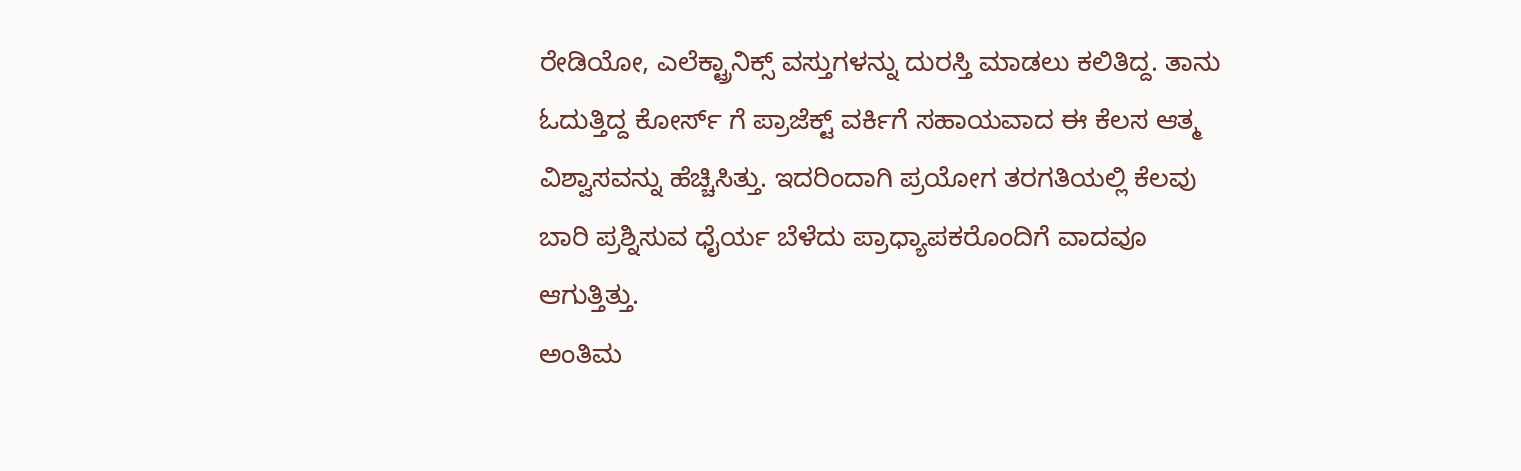ರೇಡಿಯೋ, ಎಲೆಕ್ಟ್ರಾನಿಕ್ಸ್ ವಸ್ತುಗಳನ್ನು ದುರಸ್ತಿ ಮಾಡಲು ಕಲಿತಿದ್ದ. ತಾನು ಓದುತ್ತಿದ್ದ ಕೋರ್ಸ್ ಗೆ ಪ್ರಾಜೆಕ್ಟ್ ವರ್ಕಿಗೆ ಸಹಾಯವಾದ ಈ ಕೆಲಸ ಆತ್ಮ ವಿಶ್ವಾಸವನ್ನು ಹೆಚ್ಚಿಸಿತ್ತು. ಇದರಿಂದಾಗಿ ಪ್ರಯೋಗ ತರಗತಿಯಲ್ಲಿ ಕೆಲವು ಬಾರಿ ಪ್ರಶ್ನಿಸುವ ಧೈರ್ಯ ಬೆಳೆದು ಪ್ರಾಧ್ಯಾಪಕರೊಂದಿಗೆ ವಾದವೂ ಆಗುತ್ತಿತ್ತು.
ಅಂತಿಮ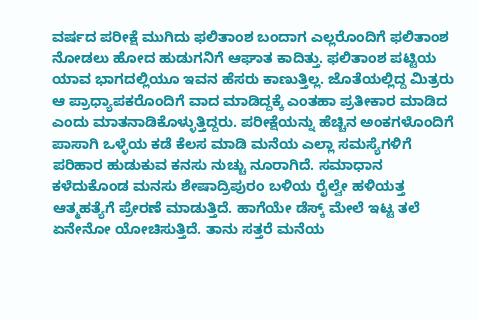ವರ್ಷದ ಪರೀಕ್ಷೆ ಮುಗಿದು ಫಲಿತಾಂಶ ಬಂದಾಗ ಎಲ್ಲರೊಂದಿಗೆ ಫಲಿತಾಂಶ ನೋಡಲು ಹೋದ ಹುಡುಗನಿಗೆ ಆಘಾತ ಕಾದಿತ್ತು. ಫಲಿತಾಂಶ ಪಟ್ಟಿಯ ಯಾವ ಭಾಗದಲ್ಲಿಯೂ ಇವನ ಹೆಸರು ಕಾಣುತ್ತಿಲ್ಲ. ಜೊತೆಯಲ್ಲಿದ್ದ ಮಿತ್ರರು ಆ ಪ್ರಾಧ್ಯಾಪಕರೊಂದಿಗೆ ವಾದ ಮಾಡಿದ್ದಕ್ಕೆ ಎಂತಹಾ ಪ್ರತೀಕಾರ ಮಾಡಿದ ಎಂದು ಮಾತನಾಡಿಕೊಳ್ಳುತ್ತಿದ್ದರು. ಪರೀಕ್ಷೆಯನ್ನು ಹೆಚ್ಚಿನ ಅಂಕಗಳೊಂದಿಗೆ ಪಾಸಾಗಿ ಒಳ್ಳೆಯ ಕಡೆ ಕೆಲಸ ಮಾಡಿ ಮನೆಯ ಎಲ್ಲಾ ಸಮಸ್ಯೆಗಳಿಗೆ ಪರಿಹಾರ ಹುಡುಕುವ ಕನಸು ನುಚ್ಚು ನೂರಾಗಿದೆ. ಸಮಾಧಾನ ಕಳೆದುಕೊಂಡ ಮನಸು ಶೇಷಾದ್ರಿಪುರಂ ಬಳಿಯ ರೈಲ್ವೇ ಹಳಿಯತ್ತ ಆತ್ಮಹತ್ಯೆಗೆ ಪ್ರೇರಣೆ ಮಾಡುತ್ತಿದೆ. ಹಾಗೆಯೇ ಡೆಸ್ಕ್ ಮೇಲೆ ಇಟ್ಟ ತಲೆ ಏನೇನೋ ಯೋಚಿಸುತ್ತಿದೆ. ತಾನು ಸತ್ತರೆ ಮನೆಯ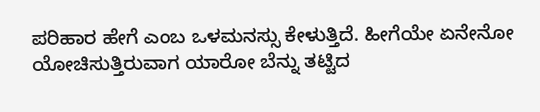ಪರಿಹಾರ ಹೇಗೆ ಎಂಬ ಒಳಮನಸ್ಸು ಕೇಳುತ್ತಿದೆ. ಹೀಗೆಯೇ ಏನೇನೋ ಯೋಚಿಸುತ್ತಿರುವಾಗ ಯಾರೋ ಬೆನ್ನು ತಟ್ಟಿದ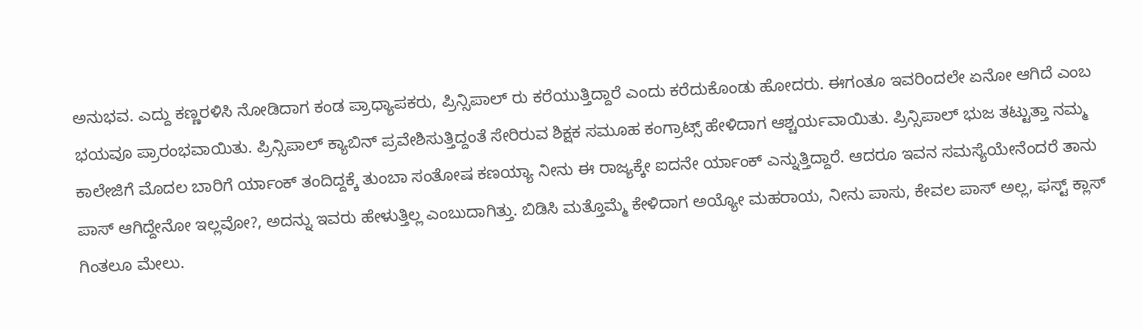ಅನುಭವ. ಎದ್ದು ಕಣ್ಣರಳಿಸಿ ನೋಡಿದಾಗ ಕಂಡ ಪ್ರಾಧ್ಯಾಪಕರು, ಪ್ರಿನ್ಸಿಪಾಲ್ ರು ಕರೆಯುತ್ತಿದ್ದಾರೆ ಎಂದು ಕರೆದುಕೊಂಡು ಹೋದರು. ಈಗಂತೂ ಇವರಿಂದಲೇ ಏನೋ ಆಗಿದೆ ಎಂಬ ಭಯವೂ ಪ್ರಾರಂಭವಾಯಿತು. ಪ್ರಿನ್ಸಿಪಾಲ್ ಕ್ಯಾಬಿನ್ ಪ್ರವೇಶಿಸುತ್ತಿದ್ದಂತೆ ಸೇರಿರುವ ಶಿಕ್ಷಕ ಸಮೂಹ ಕಂಗ್ರಾಟ್ಸ್ ಹೇಳಿದಾಗ ಆಶ್ಚರ್ಯವಾಯಿತು. ಪ್ರಿನ್ಸಿಪಾಲ್ ಭುಜ ತಟ್ಟುತ್ತಾ ನಮ್ಮ ಕಾಲೇಜಿಗೆ ಮೊದಲ ಬಾರಿಗೆ ರ್ಯಾಂಕ್ ತಂದಿದ್ದಕ್ಕೆ ತುಂಬಾ ಸಂತೋಷ ಕಣಯ್ಯಾ ನೀನು ಈ ರಾಜ್ಯಕ್ಕೇ ಐದನೇ ರ್ಯಾಂಕ್ ಎನ್ನುತ್ತಿದ್ದಾರೆ. ಆದರೂ ಇವನ ಸಮಸ್ಯೆಯೇನೆಂದರೆ ತಾನು ಪಾಸ್ ಆಗಿದ್ದೇನೋ ಇಲ್ಲವೋ?, ಅದನ್ನು ಇವರು ಹೇಳುತ್ತಿಲ್ಲ ಎಂಬುದಾಗಿತ್ತು. ಬಿಡಿಸಿ ಮತ್ತೊಮ್ಮೆ ಕೇಳಿದಾಗ ಅಯ್ಯೋ ಮಹರಾಯ, ನೀನು ಪಾಸು, ಕೇವಲ ಪಾಸ್ ಅಲ್ಲ, ಫಸ್ಟ್ ಕ್ಲಾಸ್ ಗಿಂತಲೂ ಮೇಲು.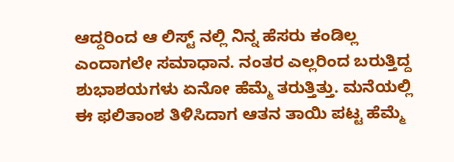ಆದ್ದರಿಂದ ಆ ಲಿಸ್ಟ್ ನಲ್ಲಿ ನಿನ್ನ ಹೆಸರು ಕಂಡಿಲ್ಲ ಎಂದಾಗಲೇ ಸಮಾಧಾನ. ನಂತರ ಎಲ್ಲರಿಂದ ಬರುತ್ತಿದ್ದ ಶುಭಾಶಯಗಳು ಏನೋ ಹೆಮ್ಮೆ ತರುತ್ತಿತ್ತು. ಮನೆಯಲ್ಲಿ ಈ ಫಲಿತಾಂಶ ತಿಳಿಸಿದಾಗ ಆತನ ತಾಯಿ ಪಟ್ಟ ಹೆಮ್ಮೆ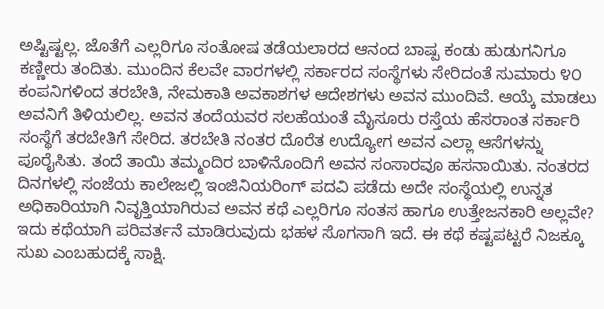ಅಷ್ಟಿಷ್ಟಲ್ಲ. ಜೊತೆಗೆ ಎಲ್ಲರಿಗೂ ಸಂತೋಷ ತಡೆಯಲಾರದ ಆನಂದ ಬಾಷ್ಪ ಕಂಡು ಹುಡುಗನಿಗೂ ಕಣ್ಣೀರು ತಂದಿತು. ಮುಂದಿನ ಕೆಲವೇ ವಾರಗಳಲ್ಲಿ ಸರ್ಕಾರದ ಸಂಸ್ಥೆಗಳು ಸೇರಿದಂತೆ ಸುಮಾರು ೪೦ ಕಂಪನಿಗಳಿಂದ ತರಬೇತಿ, ನೇಮಕಾತಿ ಅವಕಾಶಗಳ ಆದೇಶಗಳು ಅವನ ಮುಂದಿವೆ. ಆಯ್ಕೆ ಮಾಡಲು ಅವನಿಗೆ ತಿಳಿಯಲಿಲ್ಲ. ಅವನ ತಂದೆಯವರ ಸಲಹೆಯಂತೆ ಮೈಸೂರು ರಸ್ತೆಯ ಹೆಸರಾಂತ ಸರ್ಕಾರಿ ಸಂಸ್ಥೆಗೆ ತರಬೇತಿಗೆ ಸೇರಿದ. ತರಬೇತಿ ನಂತರ ದೊರೆತ ಉದ್ಯೋಗ ಅವನ ಎಲ್ಲಾ ಆಸೆಗಳನ್ನು ಪೂರೈಸಿತು. ತಂದೆ ತಾಯಿ ತಮ್ಮಂದಿರ ಬಾಳಿನೊಂದಿಗೆ ಅವನ ಸಂಸಾರವೂ ಹಸನಾಯಿತು. ನಂತರದ ದಿನಗಳಲ್ಲಿ ಸಂಜೆಯ ಕಾಲೇಜಲ್ಲಿ ಇಂಜಿನಿಯರಿಂಗ್ ಪದವಿ ಪಡೆದು ಅದೇ ಸಂಸ್ಥೆಯಲ್ಲಿ ಉನ್ನತ ಅಧಿಕಾರಿಯಾಗಿ ನಿವೃತ್ತಿಯಾಗಿರುವ ಅವನ ಕಥೆ ಎಲ್ಲರಿಗೂ ಸಂತಸ ಹಾಗೂ ಉತ್ತೇಜನಕಾರಿ ಅಲ್ಲವೇ?
ಇದು ಕಥೆಯಾಗಿ ಪರಿವರ್ತನೆ ಮಾಡಿರುವುದು ಭಹಳ ಸೊಗಸಾಗಿ ಇದೆ. ಈ ಕಥೆ ಕಷ್ಟಪಟ್ಟರೆ ನಿಜಕ್ಕೂ ಸುಖ ಎಂಬಹುದಕ್ಕೆ ಸಾಕ್ಷಿ.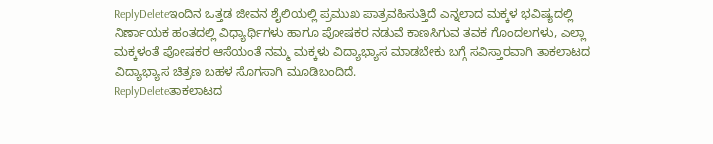ReplyDeleteಇಂದಿನ ಒತ್ತಡ ಜೀವನ ಶೈಲಿಯಲ್ಲಿ ಪ್ರಮುಖ ಪಾತ್ರವಹಿಸುತ್ತಿದೆ ಎನ್ನಲಾದ ಮಕ್ಕಳ ಭವಿಷ್ಯದಲ್ಲಿ ನಿರ್ಣಾಯಕ ಹಂತದಲ್ಲಿ ವಿಧ್ಯಾರ್ಥಿಗಳು ಹಾಗೂ ಪೋಷಕರ ನಡುವೆ ಕಾಣಸಿಗುವ ತವಕ ಗೊಂದಲಗಳು, ಎಲ್ಲಾ ಮಕ್ಕಳಂತೆ ಪೋಷಕರ ಆಸೆಯಂತೆ ನಮ್ಮ ಮಕ್ಕಳು ವಿದ್ಯಾಭ್ಯಾಸ ಮಾಡಬೇಕು ಬಗ್ಗೆ ಸವಿಸ್ತಾರವಾಗಿ ತಾಕಲಾಟದ ವಿದ್ಯಾಭ್ಯಾಸ ಚಿತ್ರಣ ಬಹಳ ಸೊಗಸಾಗಿ ಮೂಡಿಬಂದಿದೆ.
ReplyDeleteತಾಕಲಾಟದ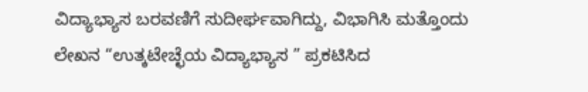ವಿದ್ಯಾಭ್ಯಾಸ ಬರವಣಿಗೆ ಸುದೀರ್ಘವಾಗಿದ್ದು, ವಿಭಾಗಿಸಿ ಮತ್ತೊಂದು ಲೇಖನ “ಉತ್ಕಟೇಚ್ಛೆಯ ವಿದ್ಯಾಭ್ಯಾಸ ” ಪ್ರಕಟಿಸಿದ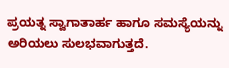ಪ್ರಯತ್ನ ಸ್ವಾಗಾತಾರ್ಹ ಹಾಗೂ ಸಮಸ್ಯೆಯನ್ನು ಅರಿಯಲು ಸುಲಭವಾಗುತ್ತದೆ.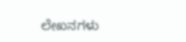ಲೇಖನಗಳು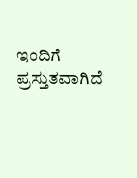ಇಂದಿಗೆ ಪ್ರಸ್ತುತವಾಗಿದೆ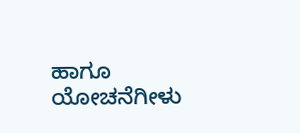ಹಾಗೂ ಯೋಚನೆಗೀಳು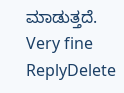ಮಾಡುತ್ತದೆ.
Very fine
ReplyDelete